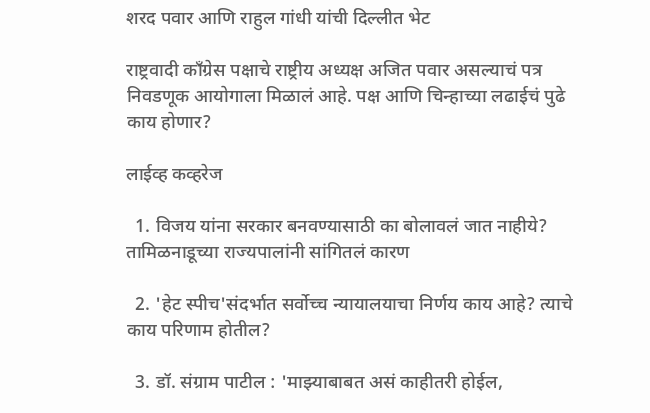शरद पवार आणि राहुल गांधी यांची दिल्लीत भेट

राष्ट्रवादी काँग्रेस पक्षाचे राष्ट्रीय अध्यक्ष अजित पवार असल्याचं पत्र निवडणूक आयोगाला मिळालं आहे. पक्ष आणि चिन्हाच्या लढाईचं पुढे काय होणार?

लाईव्ह कव्हरेज

  1. विजय यांना सरकार बनवण्यासाठी का बोलावलं जात नाहीये? तामिळनाडूच्या राज्यपालांनी सांगितलं कारण

  2. 'हेट स्पीच'संदर्भात सर्वोच्च न्यायालयाचा निर्णय काय आहे? त्याचे काय परिणाम होतील?

  3. डॉ. संग्राम पाटील : 'माझ्याबाबत असं काहीतरी होईल,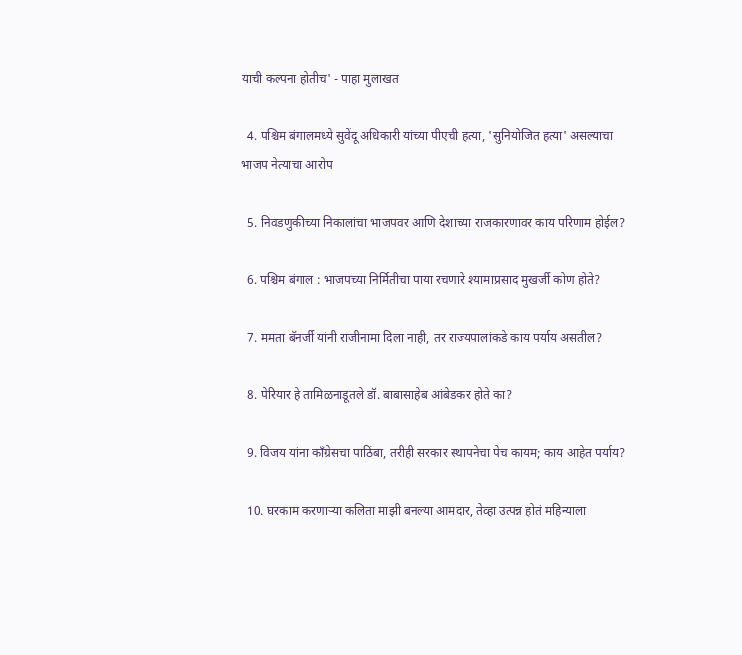याची कल्पना होतीच' - पाहा मुलाखत

  4. पश्चिम बंगालमध्ये सुवेंदू अधिकारी यांच्या पीएची हत्या, 'सुनियोजित हत्या' असल्याचा भाजप नेत्याचा आरोप

  5. निवडणुकीच्या निकालांचा भाजपवर आणि देशाच्या राजकारणावर काय परिणाम होईल?

  6. पश्चिम बंगाल : भाजपच्या निर्मितीचा पाया रचणारे श्यामाप्रसाद मुखर्जी कोण होते?

  7. ममता बॅनर्जी यांनी राजीनामा दिला नाही, तर राज्यपालांकडे काय पर्याय असतील?

  8. पेरियार हे तामिळनाडूतले डॉ. बाबासाहेब आंबेडकर होते का?

  9. विजय यांना काँग्रेसचा पाठिंबा, तरीही सरकार स्थापनेचा पेच कायम; काय आहेत पर्याय?

  10. घरकाम करणाऱ्या कलिता माझी बनल्या आमदार, तेव्हा उत्पन्न होतं महिन्याला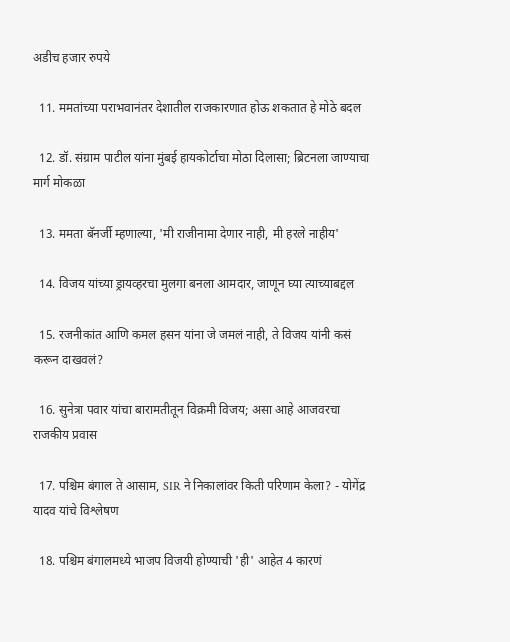अडीच हजार रुपये

  11. ममतांच्या पराभवानंतर देशातील राजकारणात होऊ शकतात हे मोठे बदल

  12. डॉ. संग्राम पाटील यांना मुंबई हायकोर्टाचा मोठा दिलासा; ब्रिटनला जाण्याचा मार्ग मोकळा

  13. ममता बॅनर्जी म्हणाल्या, 'मी राजीनामा देणार नाही, मी हरले नाहीय'

  14. विजय यांच्या ड्रायव्हरचा मुलगा बनला आमदार, जाणून घ्या त्याच्याबद्दल

  15. रजनीकांत आणि कमल हसन यांना जे जमलं नाही, ते विजय यांनी कसं करून दाखवलं?

  16. सुनेत्रा पवार यांचा बारामतीतून विक्रमी विजय; असा आहे आजवरचा राजकीय प्रवास

  17. पश्चिम बंगाल ते आसाम, SIR ने निकालांवर किती परिणाम केला? - योगेंद्र यादव यांचे विश्लेषण

  18. पश्चिम बंगालमध्ये भाजप विजयी होण्याची 'ही' आहेत 4 कारणं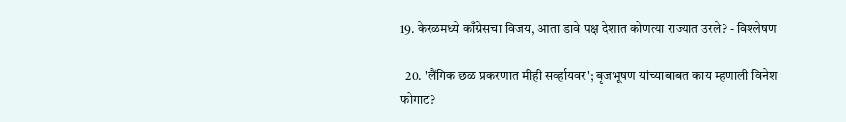19. केरळमध्ये काँग्रेसचा विजय, आता डावे पक्ष देशात कोणत्या राज्यात उरले? - विश्लेषण

  20. 'लैंगिक छळ प्रकरणात मीही सर्व्हायवर'; बृजभूषण यांच्याबाबत काय म्हणाली विनेश फोगाट?